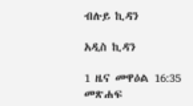ብሉይ ኪዳን

አዲስ ኪዳን

1 ዜና መዋዕል 16:35 መጽሐፍ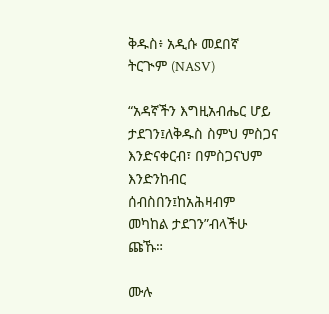ቅዱስ፥ አዲሱ መደበኛ ትርጒም (NASV)

“አዳኛችን እግዚአብሔር ሆይ ታደገን፤ለቅዱስ ስምህ ምስጋና እንድናቀርብ፣ በምስጋናህም እንድንከብር ሰብስበን፤ከአሕዛብም መካከል ታደገን”ብላችሁ ጩኹ።

ሙሉ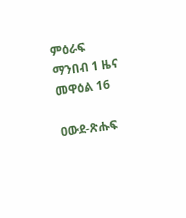ምዕራፍ ማንበብ 1 ዜና መዋዕል 16

ዐውደ-ጽሑፍ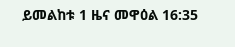ይመልከቱ 1 ዜና መዋዕል 16:35